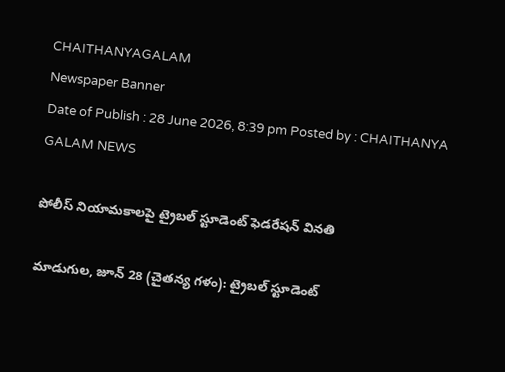CHAITHANYAGALAM
Newspaper Banner
Date of Publish : 28 June 2026, 8:39 pm Posted by : CHAITHANYA GALAM NEWS

పోలీస్ నియామకాలపై ట్రైబల్ స్టూడెంట్ ఫెడరేషన్ వినతి

మాడుగుల, జూన్ 28 (చైతన్య గళం): ట్రైబల్ స్టూడెంట్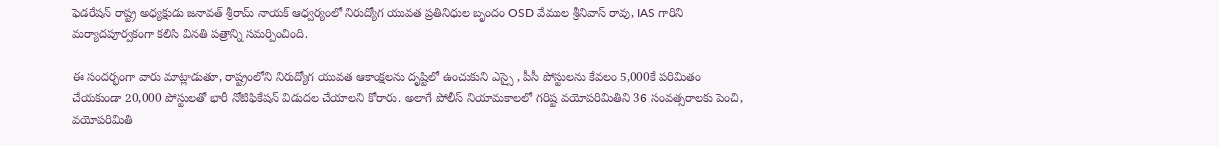ఫెడరేషన్ రాష్ట్ర అధ్యక్షుడు జనావత్ శ్రీరామ్ నాయక్ ఆధ్వర్యంలో నిరుద్యోగ యువత ప్రతినిధుల బృందం OSD వేముల శ్రీనివాస్ రావు, IAS గారిని మర్యాదపూర్వకంగా కలిసి వినతి పత్రాన్ని సమర్పించింది.

ఈ సందర్భంగా వారు మాట్లాడుతూ, రాష్ట్రంలోని నిరుద్యోగ యువత ఆకాంక్షలను దృష్టిలో ఉంచుకుని ఎస్సై , పీసీ పోస్టులను కేవలం 5,000కే పరిమితం చేయకుండా 20,000 పోస్టులతో భారీ నోటిఫికేషన్ విడుదల చేయాలని కోరారు. అలాగే పోలీస్ నియామకాలలో గరిష్ట వయోపరిమితిని 36 సంవత్సరాలకు పెంచి, వయోపరిమితి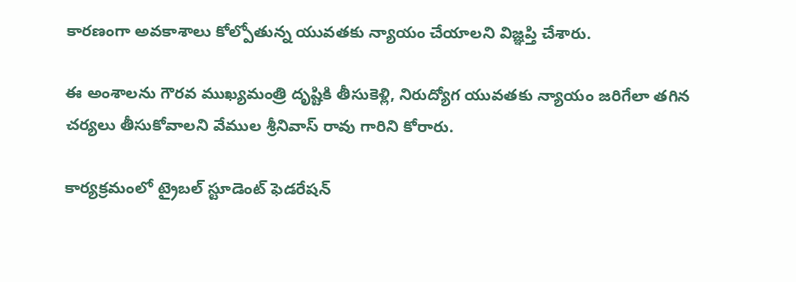కారణంగా అవకాశాలు కోల్పోతున్న యువతకు న్యాయం చేయాలని విజ్ఞప్తి చేశారు.

ఈ అంశాలను గౌరవ ముఖ్యమంత్రి దృష్టికి తీసుకెళ్లి, నిరుద్యోగ యువతకు న్యాయం జరిగేలా తగిన చర్యలు తీసుకోవాలని వేముల శ్రీనివాస్ రావు గారిని కోరారు.

కార్యక్రమంలో ట్రైబల్ స్టూడెంట్ ఫెడరేషన్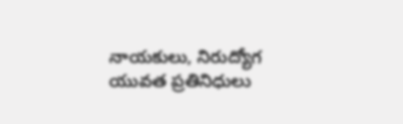నాయకులు, నిరుద్యోగ యువత ప్రతినిధులు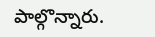పాల్గొన్నారు.